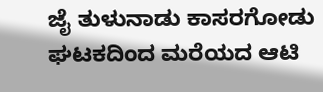ಜೈ ತುಳುನಾಡು ಕಾಸರಗೋಡು ಘಟಕದಿಂದ ಮರೆಯದ ಆಟಿ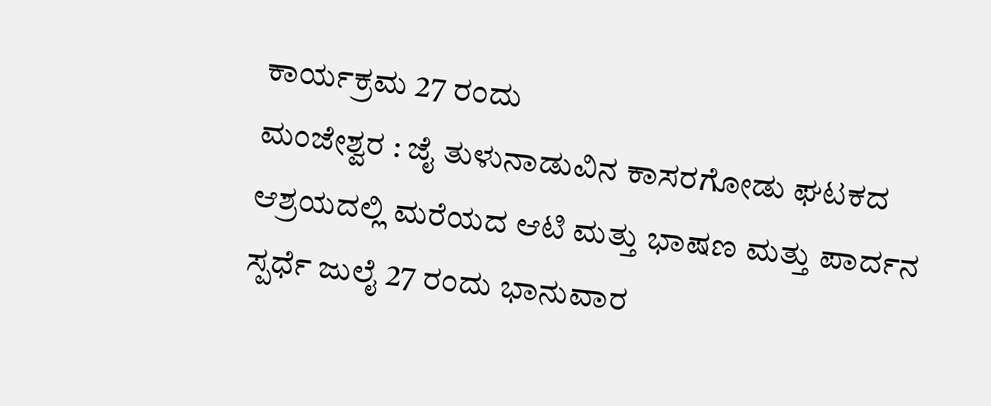ಕಾರ್ಯಕ್ರಮ 27 ರಂದು
ಮಂಜೇಶ್ವರ : ಜೈ ತುಳುನಾಡುವಿನ ಕಾಸರಗೋಡು ಘಟಕದ ಆಶ್ರಯದಲ್ಲಿ ಮರೆಯದ ಆಟಿ ಮತ್ತು ಭಾಷಣ ಮತ್ತು ಪಾರ್ದನ ಸ್ಪರ್ಧೆ ಜುಲೈ 27 ರಂದು ಭಾನುವಾರ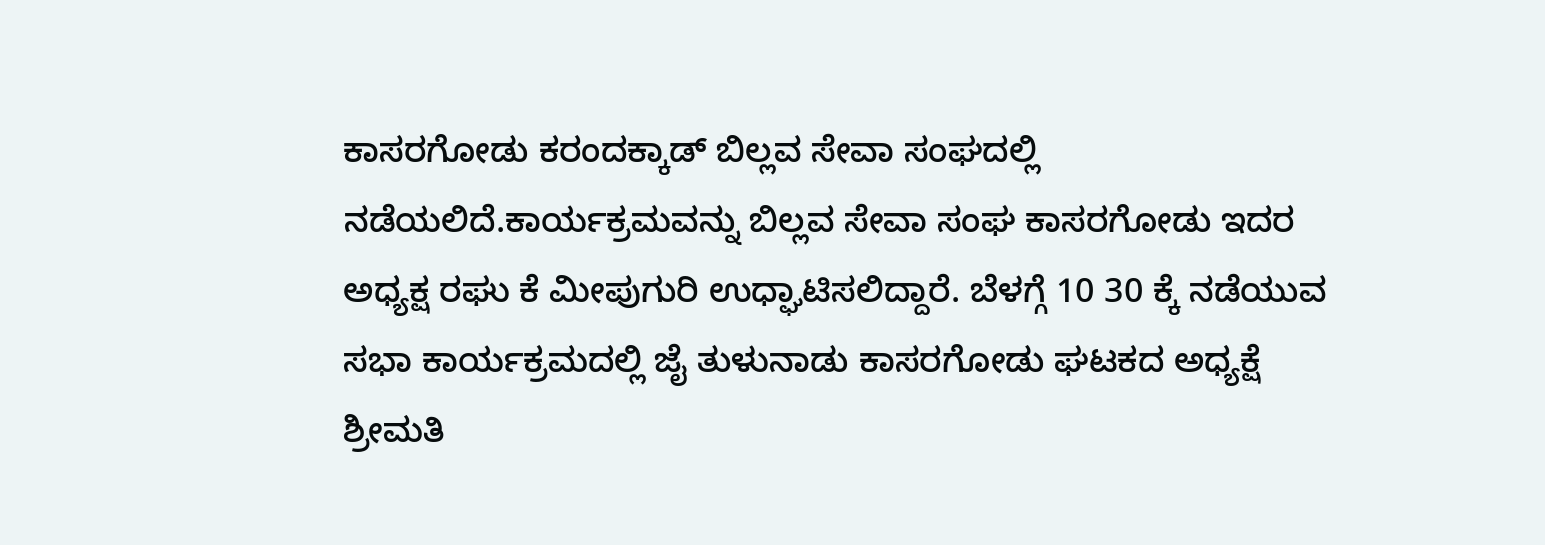ಕಾಸರಗೋಡು ಕರಂದಕ್ಕಾಡ್ ಬಿಲ್ಲವ ಸೇವಾ ಸಂಘದಲ್ಲಿ ನಡೆಯಲಿದೆ.ಕಾರ್ಯಕ್ರಮವನ್ನು ಬಿಲ್ಲವ ಸೇವಾ ಸಂಘ ಕಾಸರಗೋಡು ಇದರ ಅಧ್ಯಕ್ಷ ರಘು ಕೆ ಮೀಪುಗುರಿ ಉಧ್ಘಾಟಿಸಲಿದ್ದಾರೆ. ಬೆಳಗ್ಗೆ 10 30 ಕ್ಕೆ ನಡೆಯುವ ಸಭಾ ಕಾರ್ಯಕ್ರಮದಲ್ಲಿ ಜೈ ತುಳುನಾಡು ಕಾಸರಗೋಡು ಘಟಕದ ಅಧ್ಯಕ್ಷೆ ಶ್ರೀಮತಿ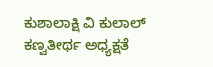ಕುಶಾಲಾಕ್ಷಿ ವಿ ಕುಲಾಲ್ ಕಣ್ವತೀರ್ಥ ಅಧ್ಯಕ್ಷತೆ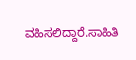ವಹಿಸಲಿದ್ದಾರೆ.ಸಾಹಿತಿ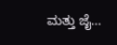ಮತ್ತು ಜೈ…